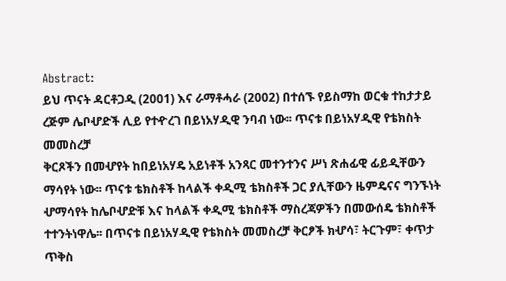Abstract:
ይህ ጥናት ዳርቶጋዲ (2001) እና ራማቶሓራ (2002) በተሰኙ የይስማከ ወርቁ ተከታታይ
ረጅም ሌቦሇድች ሊይ የተዯረገ በይነአሃዲዊ ንባብ ነው፡፡ ጥናቱ በይነአሃዲዊ የቴክስት መመስረቻ
ቅርጾችን በመሇየት ከበይነአሃዴ አይነቶች አንጻር መተንተንና ሥነ ጽሐፊዊ ፊይዲቸውን
ማሳየት ነው፡፡ ጥናቱ ቴክስቶች ከላልች ቀዲሚ ቴክስቶች ጋር ያሊቸውን ዜምዴናና ግንኙነት
ሇማሳየት ከሌቦሇድቹ እና ከላልች ቀዲሚ ቴክስቶች ማስረጃዎችን በመውሰዴ ቴክስቶች
ተተንትነዋሌ፡፡ በጥናቱ በይነአሃዲዊ የቴክስት መመስረቻ ቅርፆች ክሇሳ፣ ትርጉም፣ ቀጥታ ጥቅስ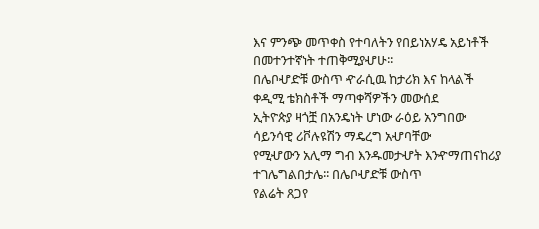እና ምንጭ መጥቀስ የተባለትን የበይነአሃዴ አይነቶች በመተንተኛነት ተጠቅሚያሇሁ፡፡
በሌቦሇድቹ ውስጥ ዯራሲዉ ከታሪክ እና ከላልች ቀዲሚ ቴክስቶች ማጣቀሻዎችን መውሰደ
ኢትዮጵያ ዛጎቿ በአንዴነት ሆነው ራዕይ አንግበው ሳይንሳዊ ሪቮሉዩሽን ማዴረግ አሇባቸው
የሚሇውን አሊማ ግብ እንዱመታሇት እንዯማጠናከሪያ ተገሌግልበታሌ፡፡ በሌቦሇድቹ ውስጥ
የልሬት ጸጋየ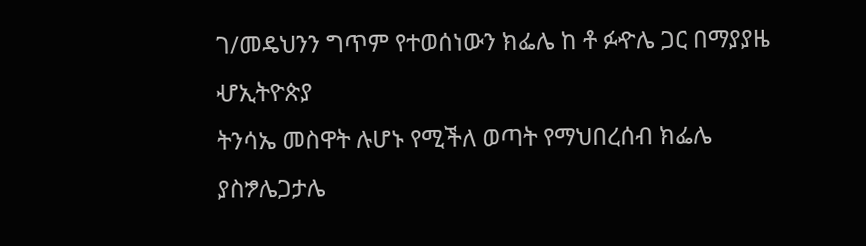ገ/መዴህንን ግጥም የተወሰነውን ክፌሌ ከ ቶ ፉዯሌ ጋር በማያያዜ ሇኢትዮጵያ
ትንሳኤ መስዋት ሉሆኑ የሚችለ ወጣት የማህበረሰብ ክፌሌ ያስፇሌጋታሌ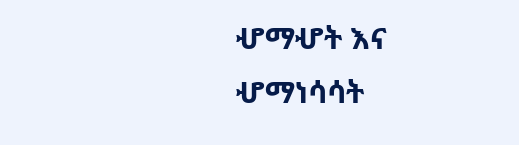ሇማሇት እና
ሇማነሳሳት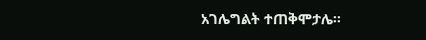አገሌግልት ተጠቅሞታሌ፡፡